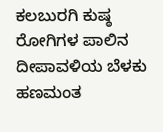ಕಲಬುರಗಿ ಕುಷ್ಠ ರೋಗಿಗಳ ಪಾಲಿನ ದೀಪಾವಳಿಯ ಬೆಳಕು ಹಣಮಂತ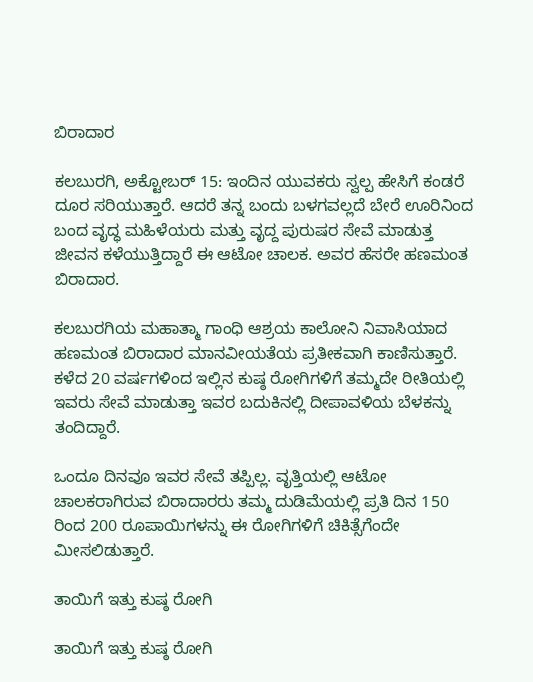ಬಿರಾದಾರ

ಕಲಬುರಗಿ, ಅಕ್ಟೋಬರ್ 15: ಇಂದಿನ ಯುವಕರು ಸ್ವಲ್ಪ ಹೇಸಿಗೆ ಕಂಡರೆ ದೂರ ಸರಿಯುತ್ತಾರೆ. ಆದರೆ ತನ್ನ ಬಂದು ಬಳಗವಲ್ಲದೆ ಬೇರೆ ಊರಿನಿಂದ ಬಂದ ವೃದ್ಧ ಮಹಿಳೆಯರು ಮತ್ತು ವೃದ್ದ ಪುರುಷರ ಸೇವೆ ಮಾಡುತ್ತ ಜೀವನ ಕಳೆಯುತ್ತಿದ್ದಾರೆ ಈ ಆಟೋ ಚಾಲಕ. ಅವರ ಹೆಸರೇ ಹಣಮಂತ ಬಿರಾದಾರ.

ಕಲಬುರಗಿಯ ಮಹಾತ್ಮಾ ಗಾಂಧಿ ಆಶ್ರಯ ಕಾಲೋನಿ ನಿವಾಸಿಯಾದ ಹಣಮಂತ ಬಿರಾದಾರ ಮಾನವೀಯತೆಯ ಪ್ರತೀಕವಾಗಿ ಕಾಣಿಸುತ್ತಾರೆ. ಕಳೆದ 20 ವರ್ಷಗಳಿಂದ ಇಲ್ಲಿನ ಕುಷ್ಠ ರೋಗಿಗಳಿಗೆ ತಮ್ಮದೇ ರೀತಿಯಲ್ಲಿ ಇವರು ಸೇವೆ ಮಾಡುತ್ತಾ ಇವರ ಬದುಕಿನಲ್ಲಿ ದೀಪಾವಳಿಯ ಬೆಳಕನ್ನು ತಂದಿದ್ದಾರೆ.

ಒಂದೂ ದಿನವೂ ಇವರ ಸೇವೆ ತಪ್ಪಿಲ್ಲ. ವೃತ್ತಿಯಲ್ಲಿ ಆಟೋ ಚಾಲಕರಾಗಿರುವ ಬಿರಾದಾರರು ತಮ್ಮ ದುಡಿಮೆಯಲ್ಲಿ ಪ್ರತಿ ದಿನ 150 ರಿಂದ 200 ರೂಪಾಯಿಗಳನ್ನು ಈ ರೋಗಿಗಳಿಗೆ ಚಿಕಿತ್ಸೆಗೆಂದೇ ಮೀಸಲಿಡುತ್ತಾರೆ.

ತಾಯಿಗೆ ಇತ್ತು ಕುಷ್ಠ ರೋಗಿ

ತಾಯಿಗೆ ಇತ್ತು ಕುಷ್ಠ ರೋಗಿ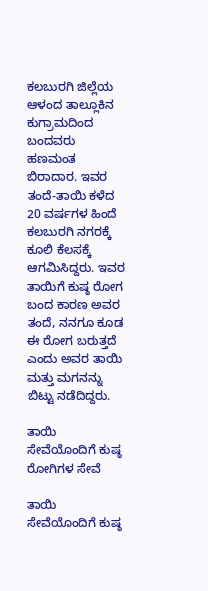ಕಲಬುರಗಿ ಜಿಲ್ಲೆಯ ಆಳಂದ ತಾಲ್ಲೂಕಿನ ಕುಗ್ರಾಮದಿಂದ ಬಂದವರು ಹಣಮಂತ ಬಿರಾದಾರ. ಇವರ ತಂದೆ-ತಾಯಿ ಕಳೆದ 20 ವರ್ಷಗಳ ಹಿಂದೆ ಕಲಬುರಗಿ ನಗರಕ್ಕೆ ಕೂಲಿ ಕೆಲಸಕ್ಕೆ ಆಗಮಿಸಿದ್ದರು. ಇವರ ತಾಯಿಗೆ ಕುಷ್ಠ ರೋಗ ಬಂದ ಕಾರಣ ಅವರ ತಂದೆ, ನನಗೂ ಕೂಡ ಈ ರೋಗ ಬರುತ್ತದೆ ಎಂದು ಅವರ ತಾಯಿ ಮತ್ತು ಮಗನನ್ನು ಬಿಟ್ಟು ನಡೆದಿದ್ದರು.

ತಾಯಿ ಸೇವೆಯೊಂದಿಗೆ ಕುಷ್ಠ ರೋಗಿಗಳ ಸೇವೆ

ತಾಯಿ ಸೇವೆಯೊಂದಿಗೆ ಕುಷ್ಠ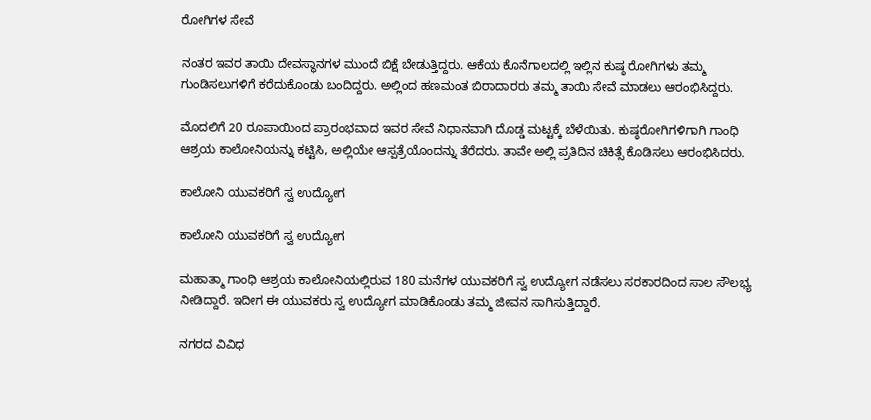ರೋಗಿಗಳ ಸೇವೆ

ನಂತರ ಇವರ ತಾಯಿ ದೇವಸ್ಥಾನಗಳ ಮುಂದೆ ಬಿಕ್ಷೆ ಬೇಡುತ್ತಿದ್ದರು. ಆಕೆಯ ಕೊನೆಗಾಲದಲ್ಲಿ ಇಲ್ಲಿನ ಕುಷ್ಠ ರೋಗಿಗಳು ತಮ್ಮ ಗುಂಡಿಸಲುಗಳಿಗೆ ಕರೆದುಕೊಂಡು ಬಂದಿದ್ದರು. ಅಲ್ಲಿಂದ ಹಣಮಂತ ಬಿರಾದಾರರು ತಮ್ಮ ತಾಯಿ ಸೇವೆ ಮಾಡಲು ಆರಂಭಿಸಿದ್ದರು.

ಮೊದಲಿಗೆ 20 ರೂಪಾಯಿಂದ ಪ್ರಾರಂಭವಾದ ಇವರ ಸೇವೆ ನಿಧಾನವಾಗಿ ದೊಡ್ಡ ಮಟ್ಟಕ್ಕೆ ಬೆಳೆಯಿತು. ಕುಷ್ಠರೋಗಿಗಳಿಗಾಗಿ ಗಾಂಧಿ ಆಶ್ರಯ ಕಾಲೋನಿಯನ್ನು ಕಟ್ಟಿಸಿ, ಅಲ್ಲಿಯೇ ಆಸ್ಪತ್ರೆಯೊಂದನ್ನು ತೆರೆದರು. ತಾವೇ ಅಲ್ಲಿ ಪ್ರತಿದಿನ ಚಿಕಿತ್ಸೆ ಕೊಡಿಸಲು ಆರಂಭಿಸಿದರು.

ಕಾಲೋನಿ ಯುವಕರಿಗೆ ಸ್ವ ಉದ್ಯೋಗ

ಕಾಲೋನಿ ಯುವಕರಿಗೆ ಸ್ವ ಉದ್ಯೋಗ

ಮಹಾತ್ಮಾ ಗಾಂಧಿ ಆಶ್ರಯ ಕಾಲೋನಿಯಲ್ಲಿರುವ 180 ಮನೆಗಳ ಯುವಕರಿಗೆ ಸ್ವ ಉದ್ಯೋಗ ನಡೆಸಲು ಸರಕಾರದಿಂದ ಸಾಲ ಸೌಲಭ್ಯ ನೀಡಿದ್ದಾರೆ. ಇದೀಗ ಈ ಯುವಕರು ಸ್ವ ಉದ್ಯೋಗ ಮಾಡಿಕೊಂಡು ತಮ್ಮ ಜೀವನ ಸಾಗಿಸುತ್ತಿದ್ದಾರೆ.

ನಗರದ ವಿವಿಧ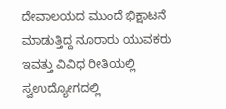ದೇವಾಲಯದ ಮುಂದೆ ಭಿಕ್ಷಾಟನೆ ಮಾಡುತ್ತಿದ್ದ ನೂರಾರು ಯುವಕರು ಇವತ್ತು ವಿವಿಧ ರೀತಿಯಲ್ಲಿ ಸ್ವಉದ್ಯೋಗದಲ್ಲಿ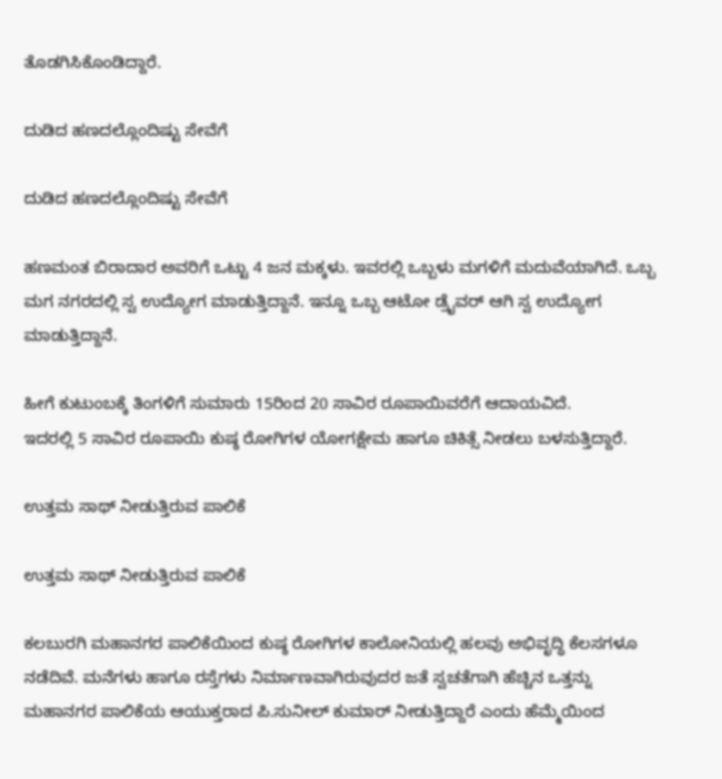ತೊಡಗಿಸಿಕೊಂಡಿದ್ದಾರೆ.

ದುಡಿದ ಹಣದಲ್ಲೊಂದಿಷ್ಟು ಸೇವೆಗೆ

ದುಡಿದ ಹಣದಲ್ಲೊಂದಿಷ್ಟು ಸೇವೆಗೆ

ಹಣಮಂತ ಬಿರಾದಾರ ಅವರಿಗೆ ಒಟ್ಟು 4 ಜನ ಮಕ್ಕಳು. ಇವರಲ್ಲಿ ಒಬ್ಬಳು ಮಗಳಿಗೆ ಮದುವೆಯಾಗಿದೆ. ಒಬ್ಬ ಮಗ ನಗರದಲ್ಲಿ ಸ್ವ ಉದ್ಯೋಗ ಮಾಡುತ್ತಿದ್ದಾನೆ. ಇನ್ನೂ ಒಬ್ಬ ಆಟೋ ಡ್ರೈವರ್ ಆಗಿ ಸ್ವ ಉದ್ಯೋಗ ಮಾಡುತ್ತಿದ್ದಾನೆ.

ಹೀಗೆ ಕುಟುಂಬಕ್ಕೆ ತಿಂಗಳಿಗೆ ಸುಮಾರು 15ರಿಂದ 20 ಸಾವಿರ ರೂಪಾಯಿವರೆಗೆ ಆದಾಯವಿದೆ.
ಇದರಲ್ಲಿ 5 ಸಾವಿರ ರೂಪಾಯಿ ಕುಷ್ಠ ರೋಗಿಗಳ ಯೋಗಕ್ಷೇಮ ಹಾಗೂ ಚಿಕಿತ್ಸೆ ನೀಡಲು ಬಳಸುತ್ತಿದ್ದಾರೆ.

ಉತ್ತಮ ಸಾಥ್ ನೀಡುತ್ತಿರುವ ಪಾಲಿಕೆ

ಉತ್ತಮ ಸಾಥ್ ನೀಡುತ್ತಿರುವ ಪಾಲಿಕೆ

ಕಲಬುರಗಿ ಮಹಾನಗರ ಪಾಲಿಕೆಯಿಂದ ಕುಷ್ಠ ರೋಗಿಗಳ ಕಾಲೋನಿಯಲ್ಲಿ ಹಲವು ಅಭಿವೃದ್ಧಿ ಕೆಲಸಗಳೂ ನಡೆದಿವೆ. ಮನೆಗಳು ಹಾಗೂ ರಸ್ತೆಗಳು ನಿರ್ಮಾಣವಾಗಿರುವುದರ ಜತೆ ಸ್ವಚತೆಗಾಗಿ ಹೆಚ್ಚಿನ ಒತ್ತನ್ನು ಮಹಾನಗರ ಪಾಲಿಕೆಯ ಆಯುಕ್ತರಾದ ಪಿ.ಸುನೀಲ್ ಕುಮಾರ್ ನೀಡುತ್ತಿದ್ದಾರೆ ಎಂದು ಹೆಮ್ಮೆಯಿಂದ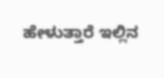ಹೇಳುತ್ತಾರೆ ಇಲ್ಲಿನ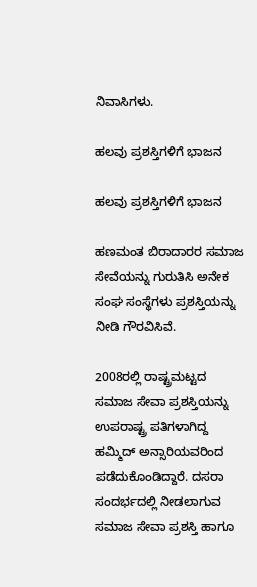ನಿವಾಸಿಗಳು.

ಹಲವು ಪ್ರಶಸ್ತಿಗಳಿಗೆ ಭಾಜನ

ಹಲವು ಪ್ರಶಸ್ತಿಗಳಿಗೆ ಭಾಜನ

ಹಣಮಂತ ಬಿರಾದಾರರ ಸಮಾಜ ಸೇವೆಯನ್ನು ಗುರುತಿಸಿ ಅನೇಕ ಸಂಘ ಸಂಸ್ಥೆಗಳು ಪ್ರಶಸ್ತಿಯನ್ನು ನೀಡಿ ಗೌರವಿಸಿವೆ.

2008ರಲ್ಲಿ ರಾಷ್ಟ್ರಮಟ್ಟದ ಸಮಾಜ ಸೇವಾ ಪ್ರಶಸ್ತಿಯನ್ನು ಉಪರಾಷ್ಟ್ರ ಪತಿಗಳಾಗಿದ್ದ ಹಮ್ಮಿದ್ ಅನ್ಸಾರಿಯವರಿಂದ ಪಡೆದುಕೊಂಡಿದ್ದಾರೆ. ದಸರಾ ಸಂದರ್ಭದಲ್ಲಿ ನೀಡಲಾಗುವ ಸಮಾಜ ಸೇವಾ ಪ್ರಶಸ್ತಿ ಹಾಗೂ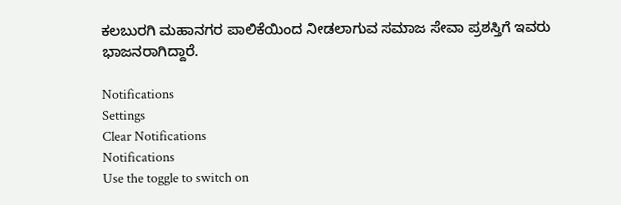ಕಲಬುರಗಿ ಮಹಾನಗರ ಪಾಲಿಕೆಯಿಂದ ನೀಡಲಾಗುವ ಸಮಾಜ ಸೇವಾ ಪ್ರಶಸ್ತಿಗೆ ಇವರು ಭಾಜನರಾಗಿದ್ದಾರೆ.

Notifications
Settings
Clear Notifications
Notifications
Use the toggle to switch on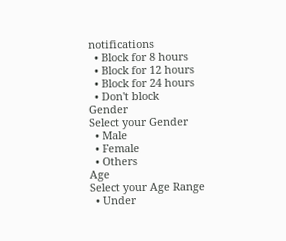notifications
  • Block for 8 hours
  • Block for 12 hours
  • Block for 24 hours
  • Don't block
Gender
Select your Gender
  • Male
  • Female
  • Others
Age
Select your Age Range
  • Under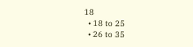18
  • 18 to 25
  • 26 to 35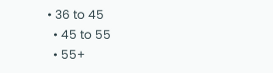• 36 to 45
  • 45 to 55
  • 55+